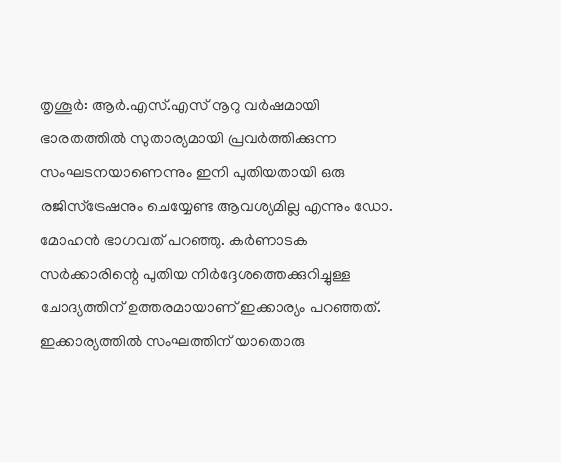തൃശൂർ: ആർ.എസ്.എസ് നൂറു വർഷമായി ഭാരതത്തിൽ സുതാര്യമായി പ്രവർത്തിക്കുന്ന സംഘടനയാണെന്നും ഇനി പുതിയതായി ഒരു രജിസ്ട്രേഷനും ചെയ്യേണ്ട ആവശ്യമില്ല എന്നും ഡോ. മോഹൻ ഭാഗവത് പറഞ്ഞു. കർണാടക സർക്കാരിന്റെ പുതിയ നിർദ്ദേശത്തെക്കുറിച്ചുള്ള ചോദ്യത്തിന് ഉത്തരമായാണ് ഇക്കാര്യം പറഞ്ഞത്. ഇക്കാര്യത്തിൽ സംഘത്തിന് യാതൊരു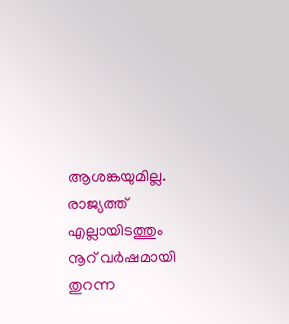ആശങ്കയുമില്ല. രാജ്യത്ത് എല്ലായിടത്തും നൂറ് വർഷമായി തുറന്ന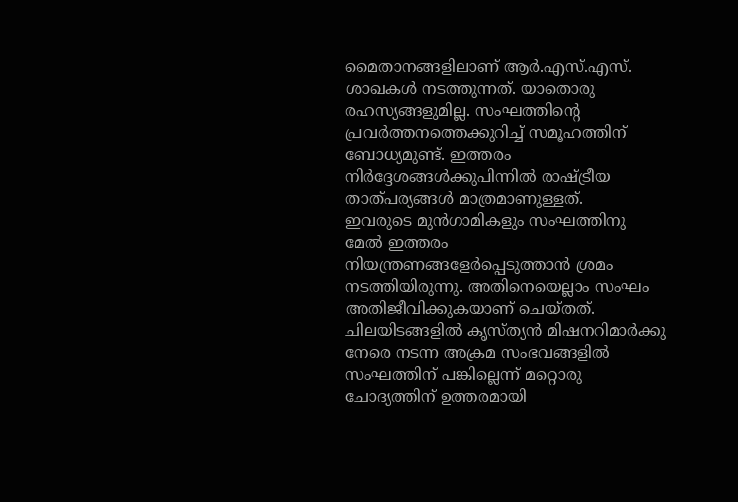മൈതാനങ്ങളിലാണ് ആർ.എസ്.എസ്. ശാഖകൾ നടത്തുന്നത്. യാതൊരു രഹസ്യങ്ങളുമില്ല. സംഘത്തിന്റെ പ്രവർത്തനത്തെക്കുറിച്ച് സമൂഹത്തിന് ബോധ്യമുണ്ട്. ഇത്തരം നിർദ്ദേശങ്ങൾക്കുപിന്നിൽ രാഷ്ട്രീയ താത്പര്യങ്ങൾ മാത്രമാണുള്ളത്.
ഇവരുടെ മുൻഗാമികളും സംഘത്തിനു മേൽ ഇത്തരം നിയന്ത്രണങ്ങളേർപ്പെടുത്താൻ ശ്രമം നടത്തിയിരുന്നു. അതിനെയെല്ലാം സംഘം അതിജീവിക്കുകയാണ് ചെയ്തത്. ചിലയിടങ്ങളിൽ കൃസ്ത്യൻ മിഷനറിമാർക്കു നേരെ നടന്ന അക്രമ സംഭവങ്ങളിൽ സംഘത്തിന് പങ്കില്ലെന്ന് മറ്റൊരു ചോദ്യത്തിന് ഉത്തരമായി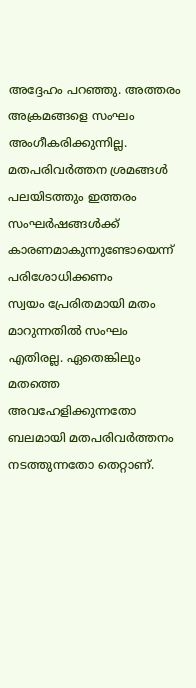അദ്ദേഹം പറഞ്ഞു. അത്തരം അക്രമങ്ങളെ സംഘം അംഗീകരിക്കുന്നില്ല. മതപരിവർത്തന ശ്രമങ്ങൾ പലയിടത്തും ഇത്തരം സംഘർഷങ്ങൾക്ക് കാരണമാകുന്നുണ്ടോയെന്ന് പരിശോധിക്കണം
സ്വയം പ്രേരിതമായി മതം മാറുന്നതിൽ സംഘം എതിരല്ല. ഏതെങ്കിലും മതത്തെ അവഹേളിക്കുന്നതോ ബലമായി മതപരിവർത്തനം നടത്തുന്നതോ തെറ്റാണ്.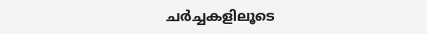ചർച്ചകളിലൂടെ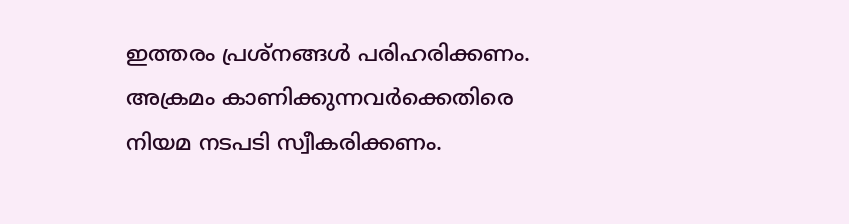ഇത്തരം പ്രശ്നങ്ങൾ പരിഹരിക്കണം. അക്രമം കാണിക്കുന്നവർക്കെതിരെ നിയമ നടപടി സ്വീകരിക്കണം.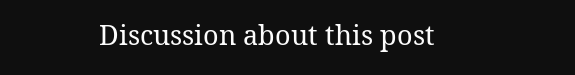Discussion about this post